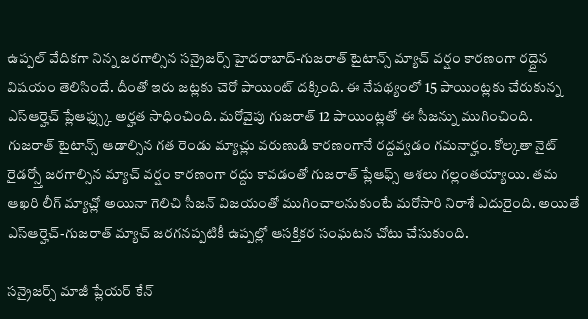ఉప్పల్ వేదికగా నిన్న జరగాల్సిన సన్రైజర్స్ హైదరాబాద్-గుజరాత్ టైటాన్స్ మ్యాచ్ వర్షం కారణంగా రద్దైన విషయం తెలిసిందే. దీంతో ఇరు జట్లకు చెరో పాయింట్ దక్కింది. ఈ నేపథ్యంలో 15 పాయింట్లకు చేరుకున్న ఎస్ఆర్హెచ్ ప్లేఆఫ్స్కు అర్హత సాధించింది. మరోవైపు గుజరాత్ 12 పాయింట్లతో ఈ సీజన్ను ముగించింది.
గుజరాత్ టైటాన్స్ ఆడాల్సిన గత రెండు మ్యాచ్లు వరుణుడి కారణంగానే రద్దవ్వడం గమనార్హం. కోల్కతా నైట్ రైడర్స్తో జరగాల్సిన మ్యాచ్ వర్షం కారణంగా రద్దు కావడంతో గుజరాత్ ప్లేఆఫ్స్ ఆశలు గల్లంతయ్యాయి. తమ ఆఖరి లీగ్ మ్యాచ్లో అయినా గెలిచి సీజన్ విజయంతో ముగించాలనుకుంటే మరోసారి నిరాశే ఎదురైంది. అయితే ఎస్ఆర్హెచ్-గుజరాత్ మ్యాచ్ జరగనప్పటికీ ఉప్పల్లో ఆసక్తికర సంఘటన చోటు చేసుకుంది.

సన్రైజర్స్ మాజీ ప్లేయర్ కేన్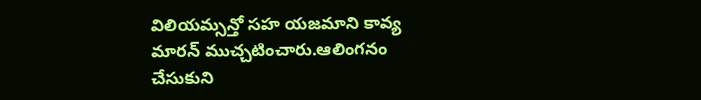విలియమ్సన్తో సహ యజమాని కావ్య మారన్ ముచ్చటించారు.ఆలింగనం చేసుకుని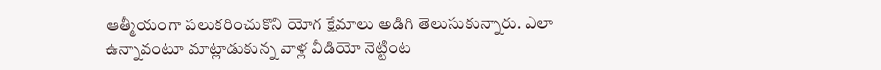ఆత్మీయంగా పలుకరించుకొని యోగ క్షేమాలు అడిగి తెలుసుకున్నారు. ఎలా ఉన్నావంటూ మాట్లాడుకున్న వాళ్ల వీడియో నెట్టింట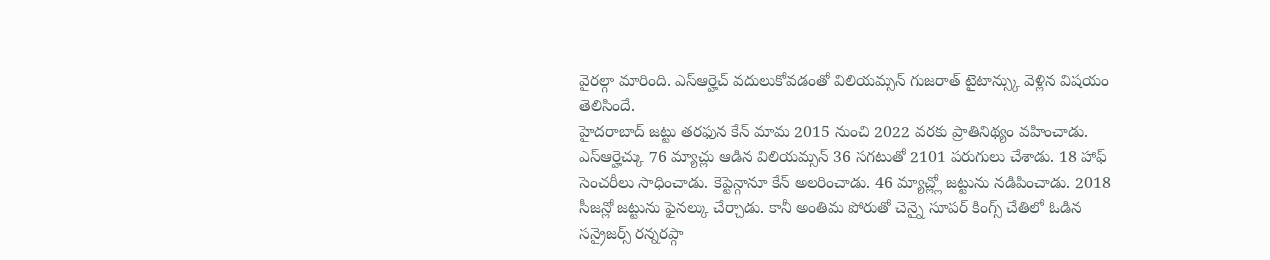వైరల్గా మారింది. ఎస్ఆర్హెచ్ వదులుకోవడంతో విలియమ్సన్ గుజరాత్ టైటాన్స్కు వెళ్లిన విషయం తెలిసిందే.
హైదరాబాద్ జట్టు తరఫున కేన్ మామ 2015 నుంచి 2022 వరకు ప్రాతినిథ్యం వహించాడు. ఎస్ఆర్హెచ్కు 76 మ్యాచ్లు ఆడిన విలియమ్సన్ 36 సగటుతో 2101 పరుగులు చేశాడు. 18 హాఫ్ సెంచరీలు సాధించాడు. కెప్టెన్గానూ కేన్ అలరించాడు. 46 మ్యాచ్ల్లో జట్టును నడిపించాడు. 2018 సీజన్లో జట్టును ఫైనల్కు చేర్చాడు. కానీ అంతిమ పోరుతో చెన్నై సూపర్ కింగ్స్ చేతిలో ఓడిన సన్రైజర్స్ రన్నరప్గా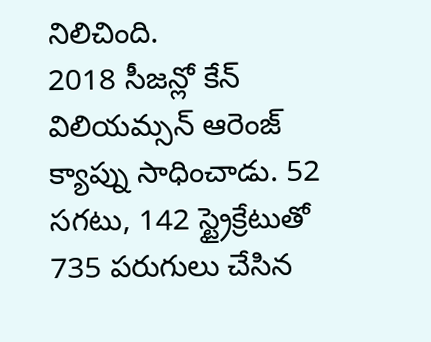నిలిచింది.
2018 సీజన్లో కేన్ విలియమ్సన్ ఆరెంజ్ క్యాప్ను సాధించాడు. 52 సగటు, 142 స్ట్రైక్రేటుతో 735 పరుగులు చేసిన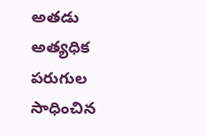అతడు అత్యధిక పరుగుల సాధించిన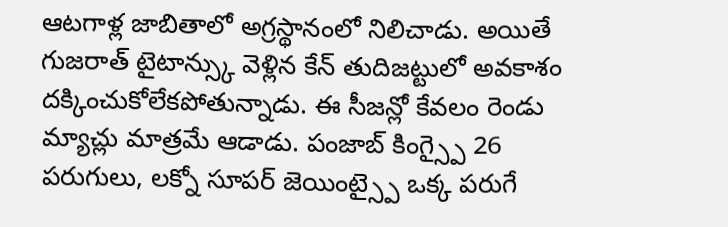ఆటగాళ్ల జాబితాలో అగ్రస్థానంలో నిలిచాడు. అయితే గుజరాత్ టైటాన్స్కు వెళ్లిన కేన్ తుదిజట్టులో అవకాశం దక్కించుకోలేకపోతున్నాడు. ఈ సీజన్లో కేవలం రెండు మ్యాచ్లు మాత్రమే ఆడాడు. పంజాబ్ కింగ్స్పై 26 పరుగులు, లక్నో సూపర్ జెయింట్స్పై ఒక్క పరుగే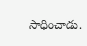సాధించాడు.